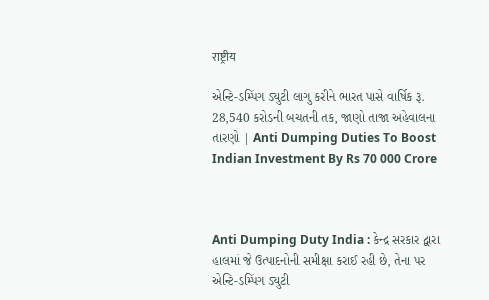राष्ट्रीय

એન્ટિ-ડમ્પિંગ ડ્યુટી લાગુ કરીને ભારત પાસે વાર્ષિક રૂ. 28,540 કરોડની બચતની તક, જાણો તાજા અહેવાલના તારણો | Anti Dumping Duties To Boost Indian Investment By Rs 70 000 Crore



Anti Dumping Duty India : કેન્દ્ર સરકાર દ્વારા હાલમાં જે ઉત્પાદનોની સમીક્ષા કરાઈ રહી છે, તેના પર એન્ટિ-ડમ્પિંગ ડ્યુટી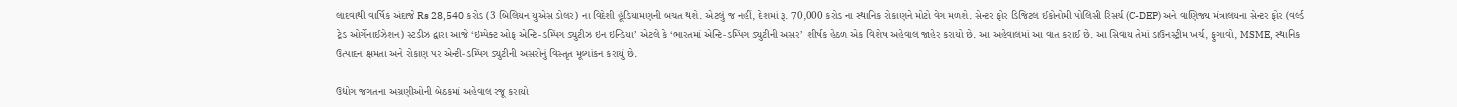લાદવાથી વાર્ષિક અંદાજે Rs 28,540 કરોડ (3 બિલિયન યુએસ ડોલર) ના વિદેશી હૂંડિયામણની બચત થશે. એટલું જ નહીં, દેશમાં રૂ. 70,000 કરોડ ના સ્થાનિક રોકાણને મોટો વેગ મળશે. સેન્ટર ફોર ડિજિટલ ઈકોનોમી પોલિસી રિસર્ચ (C-DEP) અને વાણિજ્ય મંત્રાલયના સેન્ટર ફોર (વર્લ્ડ ટ્રેડ ઓર્ગેનાઈઝેશન) સ્ટડીઝ દ્વારા આજે ‘ઇમ્પેક્ટ ઓફ એન્ટિ-ડમ્પિંગ ડ્યુટીઝ ઇન ઇન્ડિયા’ એટલે કે ‘ભારતમાં એન્ટિ-ડમ્પિંગ ડ્યુટીની અસર’ શીર્ષક હેઠળ એક વિશેષ અહેવાલ જાહેર કરાયો છે. આ અહેવાલમાં આ વાત કરાઈ છે. આ સિવાય તેમાં ડાઉનસ્ટ્રીમ ખર્ચ, ફુગાવો, MSME, સ્થાનિક ઉત્પાદન ક્ષમતા અને રોકાણ પર એન્ટી-ડમ્પિંગ ડ્યુટીની અસરોનું વિસ્તૃત મૂલ્યાંકન કરાયું છે.

ઉદ્યોગ જગતના અગ્રણીઓની બેઠકમાં અહેવાલ રજૂ કરાયો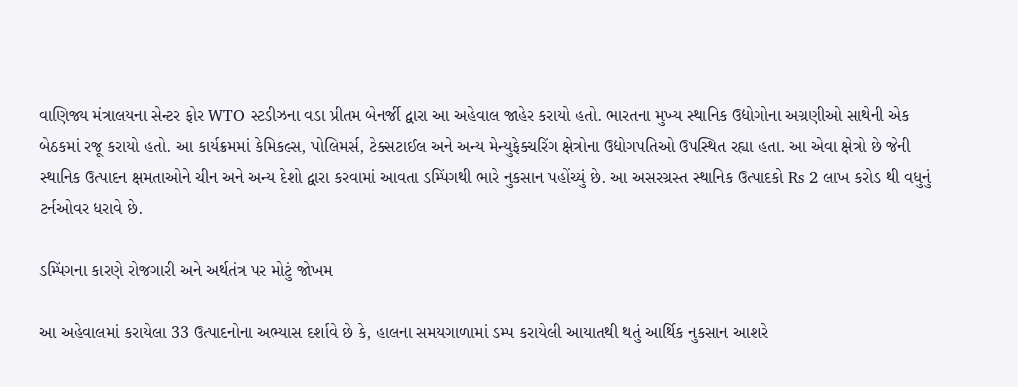વાણિજ્ય મંત્રાલયના સેન્ટર ફોર WTO સ્ટડીઝના વડા પ્રીતમ બેનર્જી દ્વારા આ અહેવાલ જાહેર કરાયો હતો. ભારતના મુખ્ય સ્થાનિક ઉદ્યોગોના અગ્રણીઓ સાથેની એક બેઠકમાં રજૂ કરાયો હતો. આ કાર્યક્રમમાં કેમિકલ્સ, પોલિમર્સ, ટેક્સટાઈલ અને અન્ય મેન્યુફેક્ચરિંગ ક્ષેત્રોના ઉદ્યોગપતિઓ ઉપસ્થિત રહ્યા હતા. આ એવા ક્ષેત્રો છે જેની સ્થાનિક ઉત્પાદન ક્ષમતાઓને ચીન અને અન્ય દેશો દ્વારા કરવામાં આવતા ડમ્પિંગથી ભારે નુકસાન પહોંચ્યું છે. આ અસરગ્રસ્ત સ્થાનિક ઉત્પાદકો Rs 2 લાખ કરોડ થી વધુનું ટર્નઓવર ધરાવે છે.

ડમ્પિંગના કારણે રોજગારી અને અર્થતંત્ર પર મોટું જોખમ

આ અહેવાલમાં કરાયેલા 33 ઉત્પાદનોના અભ્યાસ દર્શાવે છે કે, હાલના સમયગાળામાં ડમ્પ કરાયેલી આયાતથી થતું આર્થિક નુકસાન આશરે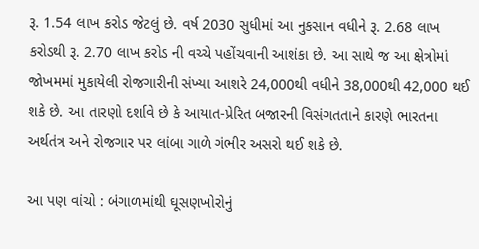રૂ. 1.54 લાખ કરોડ જેટલું છે. વર્ષ 2030 સુધીમાં આ નુકસાન વધીને રૂ. 2.68 લાખ કરોડથી રૂ. 2.70 લાખ કરોડ ની વચ્ચે પહોંચવાની આશંકા છે. આ સાથે જ આ ક્ષેત્રોમાં જોખમમાં મુકાયેલી રોજગારીની સંખ્યા આશરે 24,000થી વધીને 38,000થી 42,000 થઈ શકે છે. આ તારણો દર્શાવે છે કે આયાત-પ્રેરિત બજારની વિસંગતતાને કારણે ભારતના અર્થતંત્ર અને રોજગાર પર લાંબા ગાળે ગંભીર અસરો થઈ શકે છે.

આ પણ વાંચો : બંગાળમાંથી ઘૂસણખોરોનું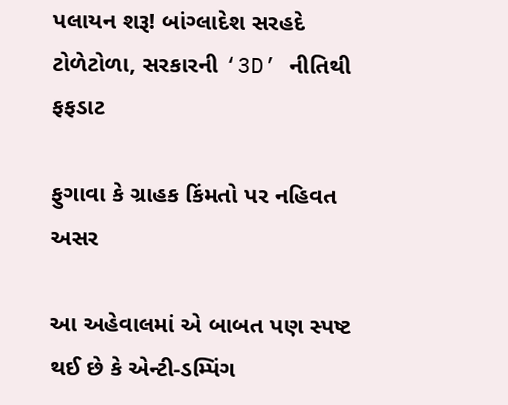પલાયન શરૂ! બાંગ્લાદેશ સરહદે ટોળેટોળા, સરકારની ‘3D’ નીતિથી ફફડાટ

ફુગાવા કે ગ્રાહક કિંમતો પર નહિવત અસર

આ અહેવાલમાં એ બાબત પણ સ્પષ્ટ થઈ છે કે એન્ટી-ડમ્પિંગ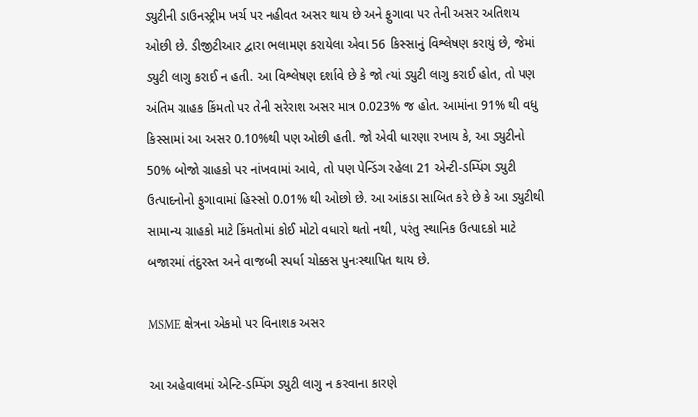ડ્યુટીની ડાઉનસ્ટ્રીમ ખર્ચ પર નહીવત અસર થાય છે અને ફુગાવા પર તેની અસર અતિશય ઓછી છે. ડીજીટીઆર દ્વારા ભલામણ કરાયેલા એવા 56 કિસ્સાનું વિશ્લેષણ કરાયું છે, જેમાં ડ્યુટી લાગુ કરાઈ ન હતી. આ વિશ્લેષણ દર્શાવે છે કે જો ત્યાં ડ્યુટી લાગુ કરાઈ હોત, તો પણ અંતિમ ગ્રાહક કિંમતો પર તેની સરેરાશ અસર માત્ર 0.023% જ હોત. આમાંના 91% થી વધુ કિસ્સામાં આ અસર 0.10%થી પણ ઓછી હતી. જો એવી ધારણા રખાય કે, આ ડ્યુટીનો 50% બોજો ગ્રાહકો પર નાંખવામાં આવે, તો પણ પેન્ડિંગ રહેલા 21 એન્ટી-ડમ્પિંગ ડ્યુટી ઉત્પાદનોનો ફુગાવામાં હિસ્સો 0.01% થી ઓછો છે. આ આંકડા સાબિત કરે છે કે આ ડ્યુટીથી સામાન્ય ગ્રાહકો માટે કિંમતોમાં કોઈ મોટો વધારો થતો નથી, પરંતુ સ્થાનિક ઉત્પાદકો માટે બજારમાં તંદુરસ્ત અને વાજબી સ્પર્ધા ચોક્કસ પુનઃસ્થાપિત થાય છે.

MSME ક્ષેત્રના એકમો પર વિનાશક અસર

આ અહેવાલમાં એન્ટિ-ડમ્પિંગ ડ્યુટી લાગુ ન કરવાના કારણે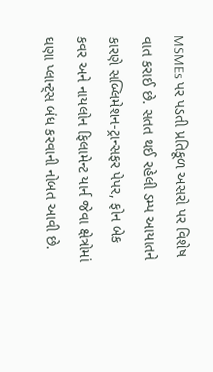MSMEs પર પડતી પ્રતિકૂળ અસરો પર વિશેષ વાત કરાઈ છે. સતત થઈ રહેલી ડમ્પ આયાતને કારણે સબ્લિમેશન-ટ્રાન્સફર પેપર, ફોન બેક કવર અને નાયલોન ફિલામેન્ટ યાર્ન જેવા ક્ષેત્રોમાં ઘણા પ્લાન્ટ્સ બંધ કરવાની નોબત આવી છે.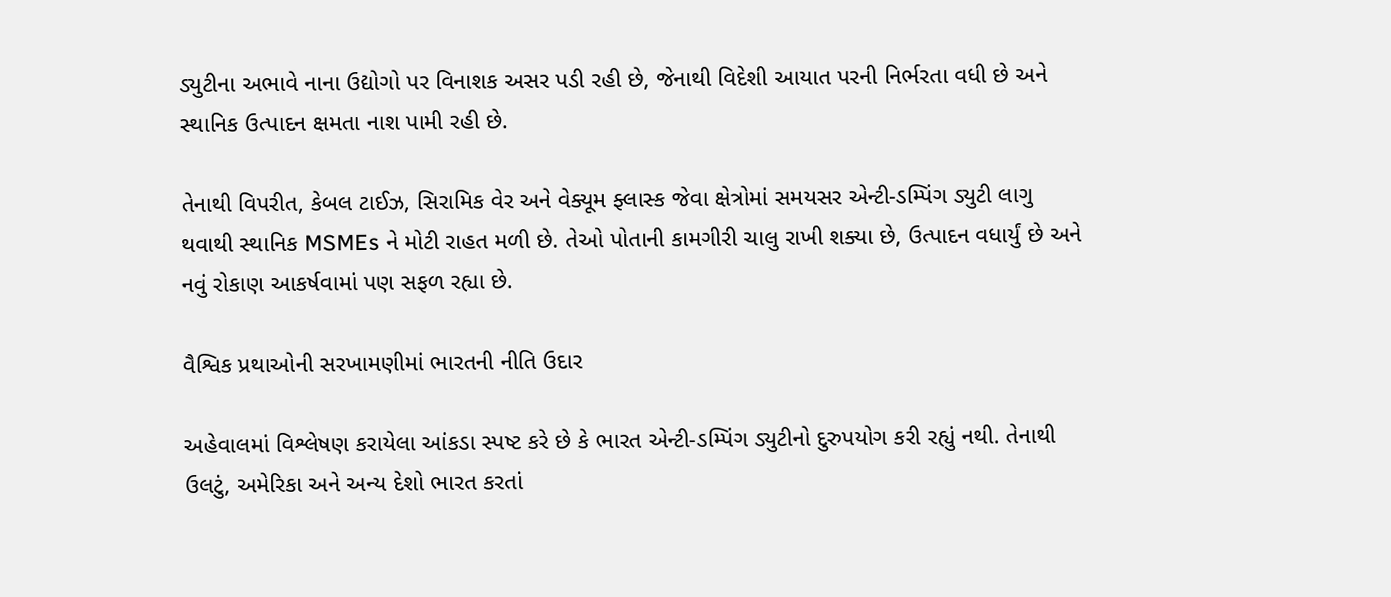ડ્યુટીના અભાવે નાના ઉદ્યોગો પર વિનાશક અસર પડી રહી છે, જેનાથી વિદેશી આયાત પરની નિર્ભરતા વધી છે અને સ્થાનિક ઉત્પાદન ક્ષમતા નાશ પામી રહી છે.

તેનાથી વિપરીત, કેબલ ટાઈઝ, સિરામિક વેર અને વેક્યૂમ ફ્લાસ્ક જેવા ક્ષેત્રોમાં સમયસર એન્ટી-ડમ્પિંગ ડ્યુટી લાગુ થવાથી સ્થાનિક MSMEs ને મોટી રાહત મળી છે. તેઓ પોતાની કામગીરી ચાલુ રાખી શક્યા છે, ઉત્પાદન વધાર્યું છે અને નવું રોકાણ આકર્ષવામાં પણ સફળ રહ્યા છે.

વૈશ્વિક પ્રથાઓની સરખામણીમાં ભારતની નીતિ ઉદાર

અહેવાલમાં વિશ્લેષણ કરાયેલા આંકડા સ્પષ્ટ કરે છે કે ભારત એન્ટી-ડમ્પિંગ ડ્યુટીનો દુરુપયોગ કરી રહ્યું નથી. તેનાથી ઉલટું, અમેરિકા અને અન્ય દેશો ભારત કરતાં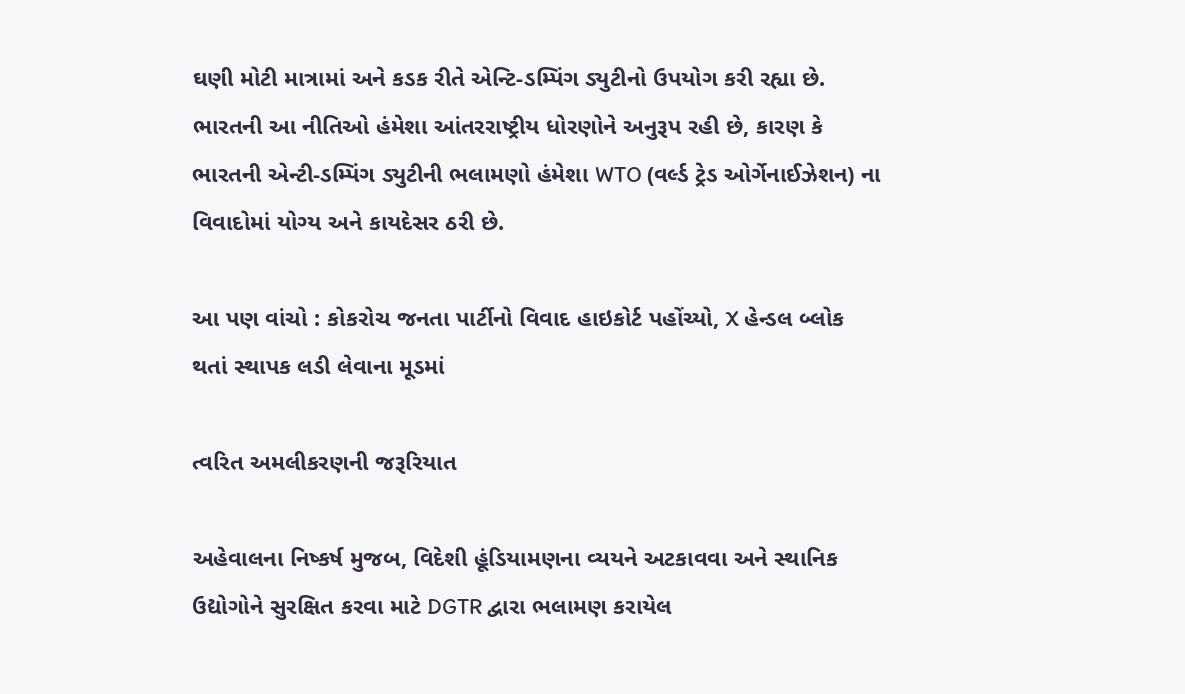ઘણી મોટી માત્રામાં અને કડક રીતે એન્ટિ-ડમ્પિંગ ડ્યુટીનો ઉપયોગ કરી રહ્યા છે. ભારતની આ નીતિઓ હંમેશા આંતરરાષ્ટ્રીય ધોરણોને અનુરૂપ રહી છે, કારણ કે ભારતની એન્ટી-ડમ્પિંગ ડ્યુટીની ભલામણો હંમેશા WTO (વર્લ્ડ ટ્રેડ ઓર્ગેનાઈઝેશન) ના વિવાદોમાં યોગ્ય અને કાયદેસર ઠરી છે.

આ પણ વાંચો : કોકરોચ જનતા પાર્ટીનો વિવાદ હાઇકોર્ટ પહોંચ્યો, X હેન્ડલ બ્લોક થતાં સ્થાપક લડી લેવાના મૂડમાં

ત્વરિત અમલીકરણની જરૂરિયાત

અહેવાલના નિષ્કર્ષ મુજબ, વિદેશી હૂંડિયામણના વ્યયને અટકાવવા અને સ્થાનિક ઉદ્યોગોને સુરક્ષિત કરવા માટે DGTR દ્વારા ભલામણ કરાયેલ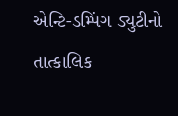એન્ટિ-ડમ્પિંગ ડ્યુટીનો તાત્કાલિક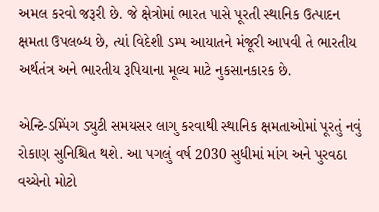અમલ કરવો જરૂરી છે. જે ક્ષેત્રોમાં ભારત પાસે પૂરતી સ્થાનિક ઉત્પાદન ક્ષમતા ઉપલબ્ધ છે, ત્યાં વિદેશી ડમ્પ આયાતને મંજૂરી આપવી તે ભારતીય અર્થતંત્ર અને ભારતીય રૂપિયાના મૂલ્ય માટે નુકસાનકારક છે.

એન્ટિ-ડમ્પિંગ ડ્યુટી સમયસર લાગુ કરવાથી સ્થાનિક ક્ષમતાઓમાં પૂરતું નવું રોકાણ સુનિશ્ચિત થશે. આ પગલું વર્ષ 2030 સુધીમાં માંગ અને પુરવઠા વચ્ચેનો મોટો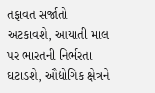તફાવત સર્જાતો અટકાવશે, આયાતી માલ પર ભારતની નિર્ભરતા ઘટાડશે, ઔદ્યોગિક ક્ષેત્રને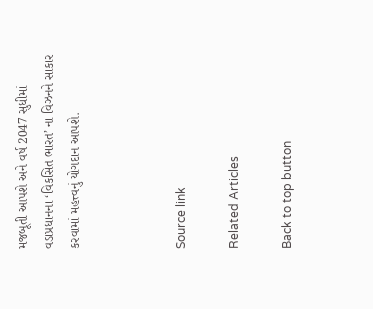મજબૂતી આપશે અને વર્ષ 2047 સુધીમાં વડાપ્રધાનના ‘વિકસિત ભારત’ ના વિઝનને સાકાર કરવામાં મહત્ત્વનું યોગદાન આપશે.



Source link

Related Articles

Back to top button